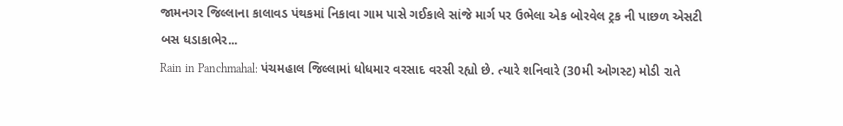જામનગર જિલ્લાના કાલાવડ પંથકમાં નિકાવા ગામ પાસે ગઈકાલે સાંજે માર્ગ પર ઉભેલા એક બોરવેલ ટ્રક ની પાછળ એસટી બસ ધડાકાભેર...
Rain in Panchmahal: પંચમહાલ જિલ્લામાં ધોધમાર વરસાદ વરસી રહ્યો છે. ત્યારે શનિવારે (30મી ઓગસ્ટ) મોડી રાતે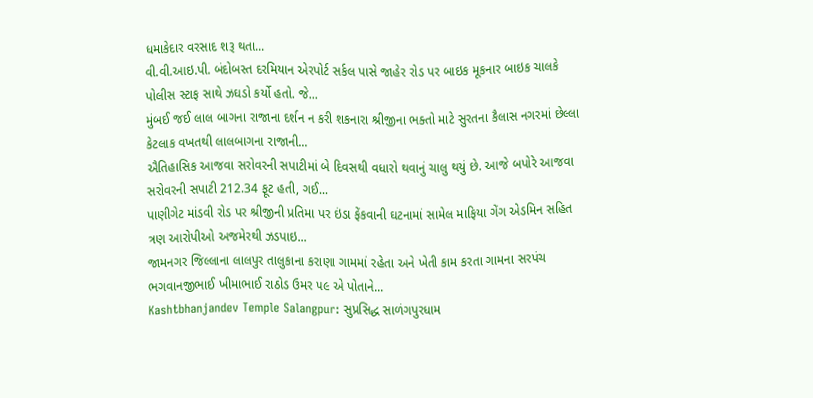ધમાકેદાર વરસાદ શરૂ થતા...
વી.વી.આઇ.પી. બંદોબસ્ત દરમિયાન એરપોર્ટ સર્કલ પાસે જાહેર રોડ પર બાઇક મૂકનાર બાઇક ચાલકે પોલીસ સ્ટાફ સાથે ઝઘડો કર્યો હતો. જે...
મુંબઈ જઈ લાલ બાગના રાજાના દર્શન ન કરી શકનારા શ્રીજીના ભક્તો માટે સુરતના કૈલાસ નગરમાં છેલ્લા કેટલાક વખતથી લાલબાગના રાજાની...
ઐતિહાસિક આજવા સરોવરની સપાટીમાં બે દિવસથી વધારો થવાનું ચાલુ થયું છે. આજે બપોરે આજવા સરોવરની સપાટી 212.34 ફૂટ હતી, ગઈ...
પાણીગેટ માંડવી રોડ પર શ્રીજીની પ્રતિમા પર ઇંડા ફેંકવાની ઘટનામાં સામેલ માફિયા ગેંગ એડમિન સહિત ત્રણ આરોપીઓ અજમેરથી ઝડપાઇ...
જામનગર જિલ્લાના લાલપુર તાલુકાના કરાણા ગામમાં રહેતા અને ખેતી કામ કરતા ગામના સરપંચ ભગવાનજીભાઈ ખીમાભાઈ રાઠોડ ઉમર ૫૯ એ પોતાને...
Kashtbhanjandev Temple Salangpur: સુપ્રસિદ્ધ સાળંગપુરધામ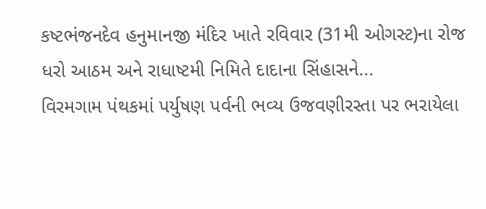કષ્ટભંજનદેવ હનુમાનજી મંદિર ખાતે રવિવાર (31મી ઓગસ્ટ)ના રોજ ધરો આઠમ અને રાધાષ્ટમી નિમિતે દાદાના સિંહાસને...
વિરમગામ પંથકમાં પર્યુષણ પર્વની ભવ્ય ઉજવણીરસ્તા પર ભરાયેલા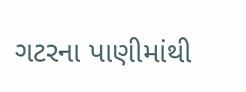ગટરના પાણીમાંથી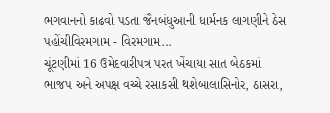ભગવાનનો કાઢવો પડતા જૈનબંધુઆની ધાર્મનક લાગણીને ઠેસ પહોંચીવિરમગામ - વિરમગામ...
ચૂંટણીમાં 16 ઉમેદવારીપત્ર પરત ખેંચાયા સાત બેઠકમાં ભાજપ અને અપક્ષ વચ્ચે રસાકસી થશેબાલાસિનોર, ઠાસરા,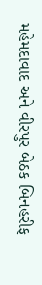મહેમદાવાદ અને વીરપુર બેઠક બિનહરીફ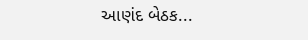આણંદ બેઠક...